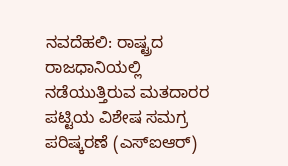ನವದೆಹಲಿ: ರಾಷ್ಟ್ರದ ರಾಜಧಾನಿಯಲ್ಲಿ ನಡೆಯುತ್ತಿರುವ ಮತದಾರರ ಪಟ್ಟಿಯ ವಿಶೇಷ ಸಮಗ್ರ ಪರಿಷ್ಕರಣೆ (ಎಸ್ಐಆರ್)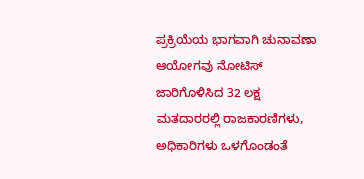ಪ್ರಕ್ರಿಯೆಯ ಭಾಗವಾಗಿ ಚುನಾವಣಾ ಆಯೋಗವು ನೋಟಿಸ್ ಜಾರಿಗೊಳಿಸಿದ 32 ಲಕ್ಷ ಮತದಾರರಲ್ಲಿ ರಾಜಕಾರಣಿಗಳು, ಅಧಿಕಾರಿಗಳು ಒಳಗೊಂಡಂತೆ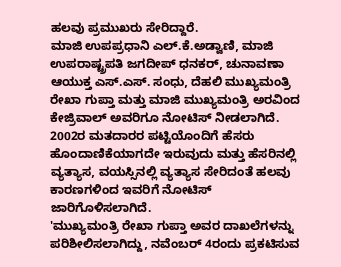ಹಲವು ಪ್ರಮುಖರು ಸೇರಿದ್ದಾರೆ.
ಮಾಜಿ ಉಪಪ್ರಧಾನಿ ಎಲ್.ಕೆ.ಅಡ್ವಾಣಿ, ಮಾಜಿ ಉಪರಾಷ್ಟ್ರಪತಿ ಜಗದೀಪ್ ಧನಕರ್, ಚುನಾವಣಾ ಆಯುಕ್ತ ಎಸ್.ಎಸ್. ಸಂಧು, ದೆಹಲಿ ಮುಖ್ಯಮಂತ್ರಿ ರೇಖಾ ಗುಪ್ತಾ ಮತ್ತು ಮಾಜಿ ಮುಖ್ಯಮಂತ್ರಿ ಅರವಿಂದ ಕೇಜ್ರಿವಾಲ್ ಅವರಿಗೂ ನೋಟಿಸ್ ನೀಡಲಾಗಿದೆ.
2002ರ ಮತದಾರರ ಪಟ್ಟಿಯೊಂದಿಗೆ ಹೆಸರು ಹೊಂದಾಣಿಕೆಯಾಗದೇ ಇರುವುದು ಮತ್ತು ಹೆಸರಿನಲ್ಲಿ ವ್ಯತ್ಯಾಸ, ವಯಸ್ಸಿನಲ್ಲಿ ವ್ಯತ್ಯಾಸ ಸೇರಿದಂತೆ ಹಲವು ಕಾರಣಗಳಿಂದ ಇವರಿಗೆ ನೋಟಿಸ್ ಜಾರಿಗೊಳಿಸಲಾಗಿದೆ.
'ಮುಖ್ಯಮಂತ್ರಿ ರೇಖಾ ಗುಪ್ತಾ ಅವರ ದಾಖಲೆಗಳನ್ನು ಪರಿಶೀಲಿಸಲಾಗಿದ್ದು, ನವೆಂಬರ್ 4ರಂದು ಪ್ರಕಟಿಸುವ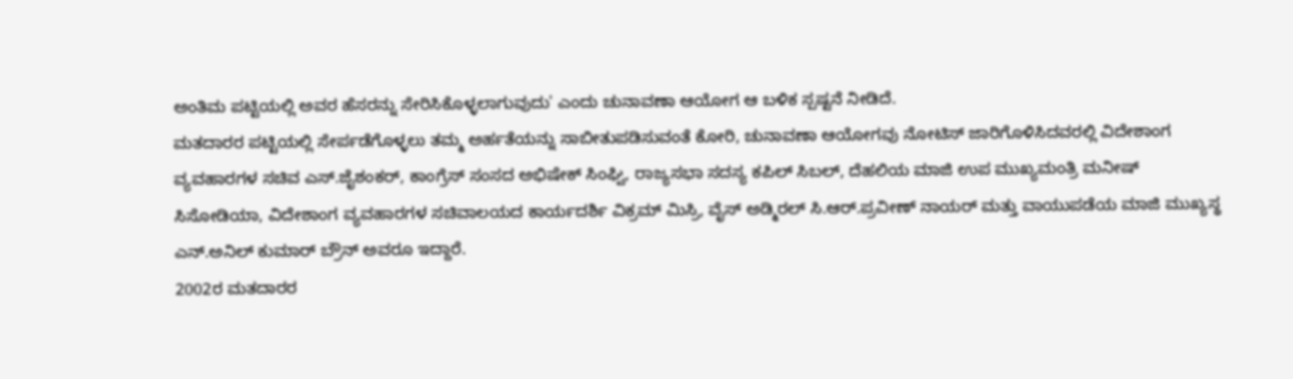ಅಂತಿಮ ಪಟ್ಟಿಯಲ್ಲಿ ಅವರ ಹೆಸರನ್ನು ಸೇರಿಸಿಕೊಳ್ಳಲಾಗುವುದು' ಎಂದು ಚುನಾವಣಾ ಆಯೋಗ ಆ ಬಳಿಕ ಸ್ಪಷ್ಟನೆ ನೀಡಿದೆ.
ಮತದಾರರ ಪಟ್ಟಿಯಲ್ಲಿ ಸೇರ್ಪಡೆಗೊಳ್ಳಲು ತಮ್ಮ ಅರ್ಹತೆಯನ್ನು ಸಾಬೀತುಪಡಿಸುವಂತೆ ಕೋರಿ, ಚುನಾವಣಾ ಆಯೋಗವು ನೋಟಿಸ್ ಜಾರಿಗೊಳಿಸಿದವರಲ್ಲಿ ವಿದೇಶಾಂಗ ವ್ಯವಹಾರಗಳ ಸಚಿವ ಎಸ್.ಜೈಶಂಕರ್, ಕಾಂಗ್ರೆಸ್ ಸಂಸದ ಅಭಿಷೇಕ್ ಸಿಂಘ್ವಿ, ರಾಜ್ಯಸಭಾ ಸದಸ್ಯ ಕಪಿಲ್ ಸಿಬಲ್, ದೆಹಲಿಯ ಮಾಜಿ ಉಪ ಮುಖ್ಯಮಂತ್ರಿ ಮನೀಷ್ ಸಿಸೋಡಿಯಾ, ವಿದೇಶಾಂಗ ವ್ಯವಹಾರಗಳ ಸಚಿವಾಲಯದ ಕಾರ್ಯದರ್ಶಿ ವಿಕ್ರಮ್ ಮಿಸ್ರಿ, ವೈಸ್ ಅಡ್ಮಿರಲ್ ಸಿ.ಆರ್.ಪ್ರವೀಣ್ ನಾಯರ್ ಮತ್ತು ವಾಯುಪಡೆಯ ಮಾಜಿ ಮುಖ್ಯಸ್ಥ ಎನ್.ಅನಿಲ್ ಕುಮಾರ್ ಬ್ರೌನ್ ಅವರೂ ಇದ್ದಾರೆ.
2002ರ ಮತದಾರರ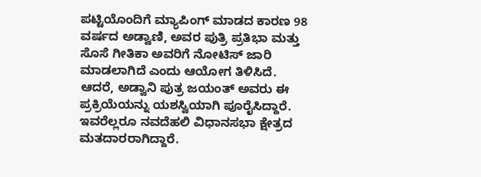ಪಟ್ಟಿಯೊಂದಿಗೆ ಮ್ಯಾಪಿಂಗ್ ಮಾಡದ ಕಾರಣ 98 ವರ್ಷದ ಅಡ್ವಾಣಿ, ಅವರ ಪುತ್ರಿ ಪ್ರತಿಭಾ ಮತ್ತು ಸೊಸೆ ಗೀತಿಕಾ ಅವರಿಗೆ ನೋಟಿಸ್ ಜಾರಿ ಮಾಡಲಾಗಿದೆ ಎಂದು ಆಯೋಗ ತಿಳಿಸಿದೆ. ಆದರೆ, ಅಡ್ವಾನಿ ಪುತ್ರ ಜಯಂತ್ ಅವರು ಈ ಪ್ರಕ್ರಿಯೆಯನ್ನು ಯಶಸ್ವಿಯಾಗಿ ಪೂರೈಸಿದ್ದಾರೆ. ಇವರೆಲ್ಲರೂ ನವದೆಹಲಿ ವಿಧಾನಸಭಾ ಕ್ಷೇತ್ರದ ಮತದಾರರಾಗಿದ್ದಾರೆ.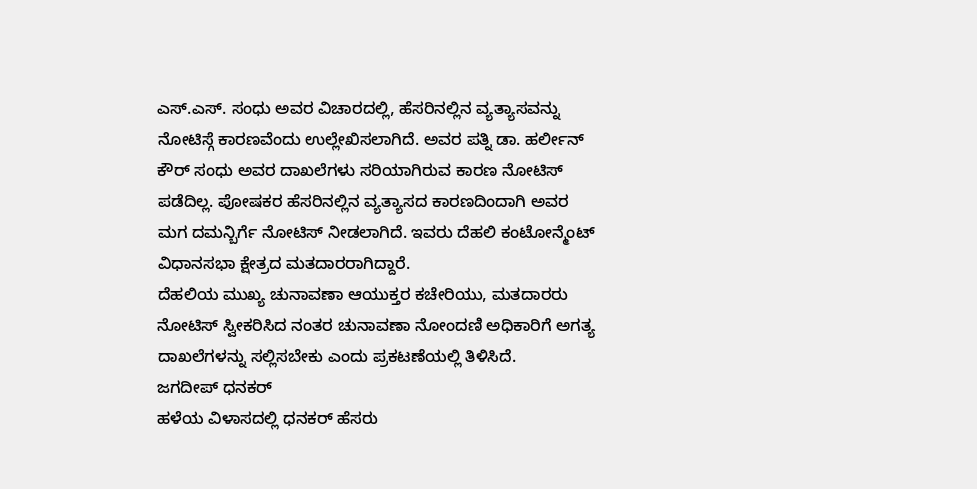ಎಸ್.ಎಸ್. ಸಂಧು ಅವರ ವಿಚಾರದಲ್ಲಿ, ಹೆಸರಿನಲ್ಲಿನ ವ್ಯತ್ಯಾಸವನ್ನು ನೋಟಿಸ್ಗೆ ಕಾರಣವೆಂದು ಉಲ್ಲೇಖಿಸಲಾಗಿದೆ. ಅವರ ಪತ್ನಿ ಡಾ. ಹರ್ಲೀನ್ ಕೌರ್ ಸಂಧು ಅವರ ದಾಖಲೆಗಳು ಸರಿಯಾಗಿರುವ ಕಾರಣ ನೋಟಿಸ್ ಪಡೆದಿಲ್ಲ. ಪೋಷಕರ ಹೆಸರಿನಲ್ಲಿನ ವ್ಯತ್ಯಾಸದ ಕಾರಣದಿಂದಾಗಿ ಅವರ ಮಗ ದಮನ್ಬಿರ್ಗೆ ನೋಟಿಸ್ ನೀಡಲಾಗಿದೆ. ಇವರು ದೆಹಲಿ ಕಂಟೋನ್ಮೆಂಟ್ ವಿಧಾನಸಭಾ ಕ್ಷೇತ್ರದ ಮತದಾರರಾಗಿದ್ದಾರೆ.
ದೆಹಲಿಯ ಮುಖ್ಯ ಚುನಾವಣಾ ಆಯುಕ್ತರ ಕಚೇರಿಯು, ಮತದಾರರು ನೋಟಿಸ್ ಸ್ವೀಕರಿಸಿದ ನಂತರ ಚುನಾವಣಾ ನೋಂದಣಿ ಅಧಿಕಾರಿಗೆ ಅಗತ್ಯ ದಾಖಲೆಗಳನ್ನು ಸಲ್ಲಿಸಬೇಕು ಎಂದು ಪ್ರಕಟಣೆಯಲ್ಲಿ ತಿಳಿಸಿದೆ.
ಜಗದೀಪ್ ಧನಕರ್
ಹಳೆಯ ವಿಳಾಸದಲ್ಲಿ ಧನಕರ್ ಹೆಸರು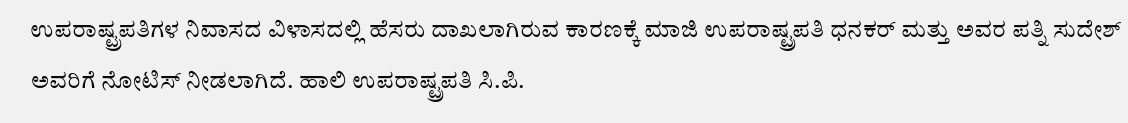ಉಪರಾಷ್ಟ್ರಪತಿಗಳ ನಿವಾಸದ ವಿಳಾಸದಲ್ಲಿ ಹೆಸರು ದಾಖಲಾಗಿರುವ ಕಾರಣಕ್ಕೆ ಮಾಜಿ ಉಪರಾಷ್ಟ್ರಪತಿ ಧನಕರ್ ಮತ್ತು ಅವರ ಪತ್ನಿ ಸುದೇಶ್ ಅವರಿಗೆ ನೋಟಿಸ್ ನೀಡಲಾಗಿದೆ. ಹಾಲಿ ಉಪರಾಷ್ಟ್ರಪತಿ ಸಿ.ಪಿ.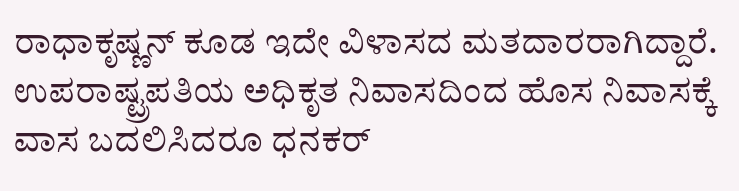ರಾಧಾಕೃಷ್ಣನ್ ಕೂಡ ಇದೇ ವಿಳಾಸದ ಮತದಾರರಾಗಿದ್ದಾರೆ. ಉಪರಾಷ್ಟ್ರಪತಿಯ ಅಧಿಕೃತ ನಿವಾಸದಿಂದ ಹೊಸ ನಿವಾಸಕ್ಕೆ ವಾಸ ಬದಲಿಸಿದರೂ ಧನಕರ್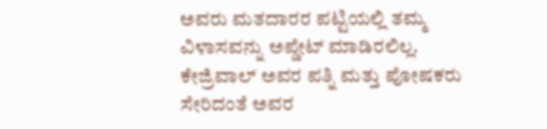ಅವರು ಮತದಾರರ ಪಟ್ಟಿಯಲ್ಲಿ ತಮ್ಮ ವಿಳಾಸವನ್ನು ಅಪ್ಡೇಟ್ ಮಾಡಿರಲಿಲ್ಲ. ಕೇಜ್ರಿವಾಲ್ ಅವರ ಪತ್ನಿ ಮತ್ತು ಪೋಷಕರು ಸೇರಿದಂತೆ ಅವರ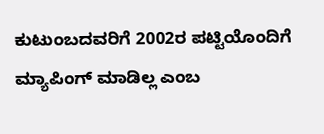ಕುಟುಂಬದವರಿಗೆ 2002ರ ಪಟ್ಟಿಯೊಂದಿಗೆ ಮ್ಯಾಪಿಂಗ್ ಮಾಡಿಲ್ಲ ಎಂಬ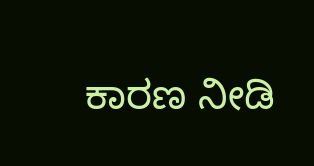ಕಾರಣ ನೀಡಿ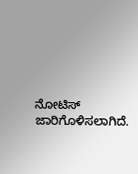ನೋಟಿಸ್ ಜಾರಿಗೊಳಿಸಲಾಗಿದೆ.